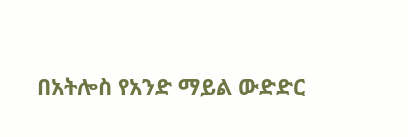በአትሎስ የአንድ ማይል ውድድር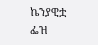ኬንያዊቷ ፌዝ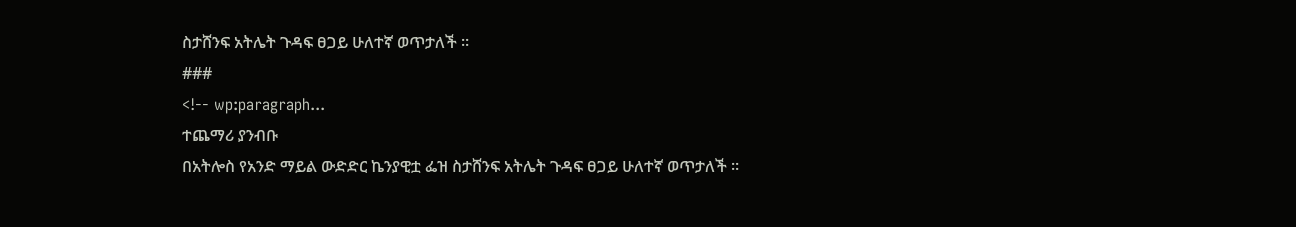ስታሸንፍ አትሌት ጉዳፍ ፀጋይ ሁለተኛ ወጥታለች ።
###
<!-- wp:paragraph...
ተጨማሪ ያንብቡ
በአትሎስ የአንድ ማይል ውድድር ኬንያዊቷ ፌዝ ስታሸንፍ አትሌት ጉዳፍ ፀጋይ ሁለተኛ ወጥታለች ።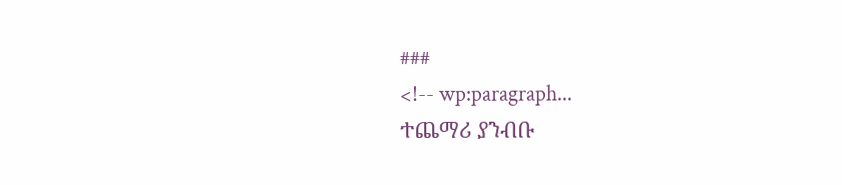###
<!-- wp:paragraph...
ተጨማሪ ያንብቡ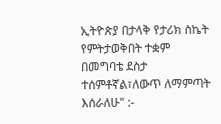ኢትዮጵያ በታላቅ የታሪክ ስኬት የምትታወቅበት ተቋም በመግባቴ ደስታ ተሰምቶኛል፣ለውጥ ለማምጣት እሰራለሁ" :-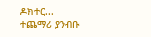ዶክተር...
ተጨማሪ ያንብቡ